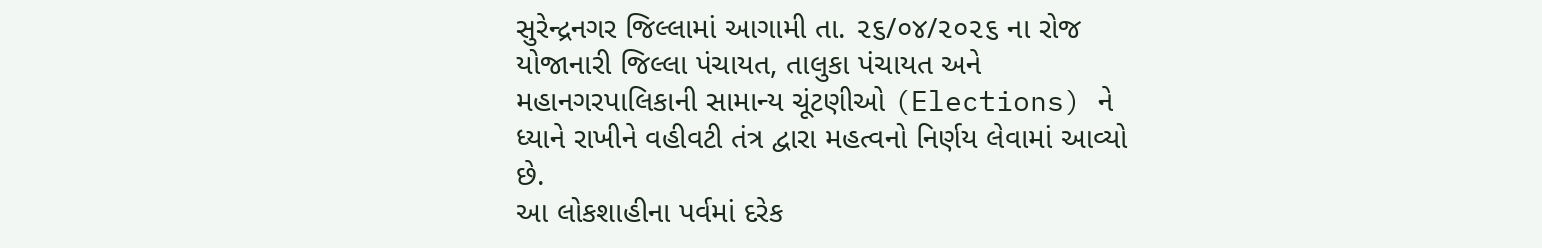સુરેન્દ્રનગર જિલ્લામાં આગામી તા. ૨૬/૦૪/૨૦૨૬ ના રોજ યોજાનારી જિલ્લા પંચાયત, તાલુકા પંચાયત અને મહાનગરપાલિકાની સામાન્ય ચૂંટણીઓ (Elections) ને ધ્યાને રાખીને વહીવટી તંત્ર દ્વારા મહત્વનો નિર્ણય લેવામાં આવ્યો છે.
આ લોકશાહીના પર્વમાં દરેક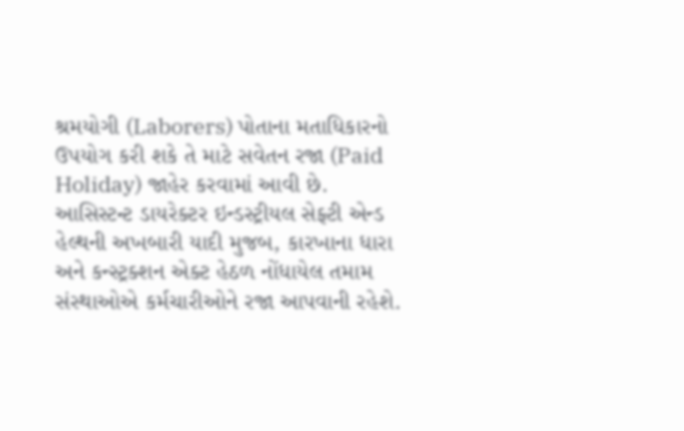શ્રમયોગી (Laborers) પોતાના મતાધિકારનો ઉપયોગ કરી શકે તે માટે સવેતન રજા (Paid Holiday) જાહેર કરવામાં આવી છે.
આસિસ્ટન્ટ ડાયરેક્ટર ઇન્ડસ્ટ્રીયલ સેફ્ટી એન્ડ હેલ્થની અખબારી યાદી મુજબ, કારખાના ધારા અને કન્સ્ટ્રક્શન એક્ટ હેઠળ નોંધાયેલ તમામ સંસ્થાઓએ કર્મચારીઓને રજા આપવાની રહેશે.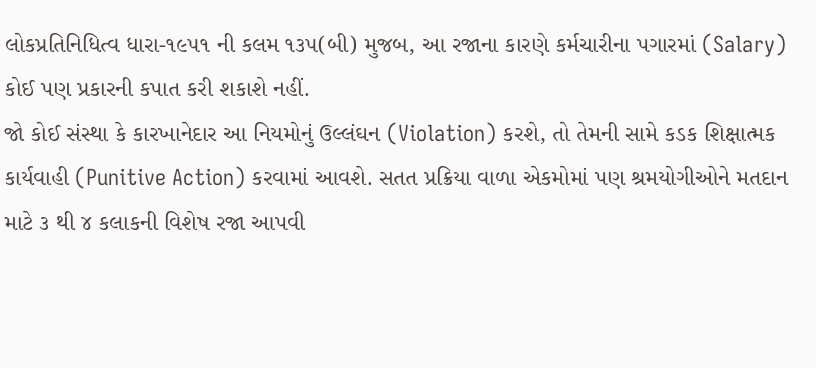લોકપ્રતિનિધિત્વ ધારા-૧૯૫૧ ની કલમ ૧૩૫(બી) મુજબ, આ રજાના કારણે કર્મચારીના પગારમાં (Salary) કોઈ પણ પ્રકારની કપાત કરી શકાશે નહીં.
જો કોઈ સંસ્થા કે કારખાનેદાર આ નિયમોનું ઉલ્લંઘન (Violation) કરશે, તો તેમની સામે કડક શિક્ષાત્મક કાર્યવાહી (Punitive Action) કરવામાં આવશે. સતત પ્રક્રિયા વાળા એકમોમાં પણ શ્રમયોગીઓને મતદાન માટે ૩ થી ૪ કલાકની વિશેષ રજા આપવી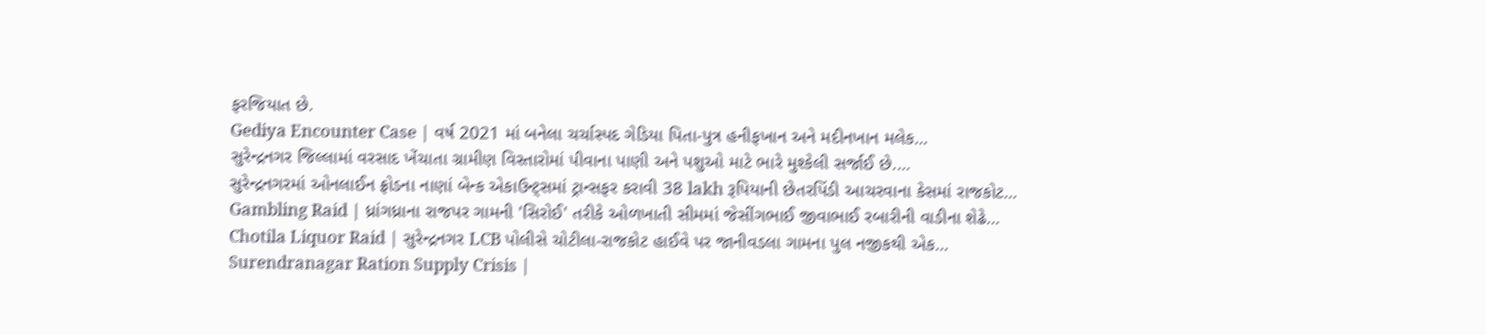ફરજિયાત છે.
Gediya Encounter Case | વર્ષ 2021 માં બનેલા ચર્ચાસ્પદ ગેડિયા પિતા-પુત્ર હનીફખાન અને મદીનખાન મલેક…
સુરેન્દ્રનગર જિલ્લામાં વરસાદ ખેંચાતા ગ્રામીણ વિસ્તારોમાં પીવાના પાણી અને પશુઓ માટે ભારે મુશ્કેલી સર્જાઈ છે.…
સુરેન્દ્રનગરમાં ઓનલાઈન ફ્રોડના નાણાં બેન્ક એકાઉન્ટ્સમાં ટ્રાન્સફર કરાવી 38 lakh રૂપિયાની છેતરપિંડી આચરવાના કેસમાં રાજકોટ…
Gambling Raid | ધ્રાંગધ્રાના રાજપર ગામની 'સિરોઈ' તરીકે ઓળખાતી સીમમાં જેસીંગભાઈ જીવાભાઈ રબારીની વાડીના શેઢે…
Chotila Liquor Raid | સુરેન્દ્રનગર LCB પોલીસે ચોટીલા-રાજકોટ હાઈવે પર જાનીવડલા ગામના પુલ નજીકથી એક…
Surendranagar Ration Supply Crisis |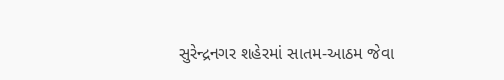સુરેન્દ્રનગર શહેરમાં સાતમ-આઠમ જેવા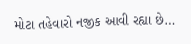મોટા તહેવારો નજીક આવી રહ્યા છે…